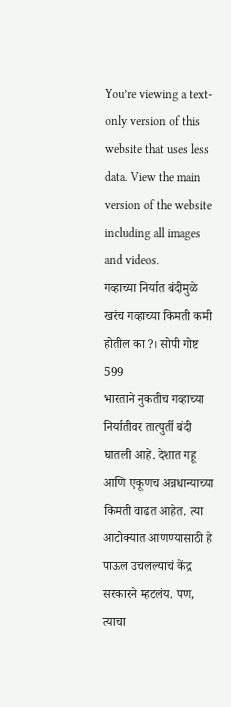You’re viewing a text-only version of this website that uses less data. View the main version of the website including all images and videos.
गव्हाच्या निर्यात बंदीमुळे खरंच गव्हाच्या किमती कमी होतील का?। सोपी गोष्ट 599
भारताने नुकतीच गव्हाच्या निर्यातीवर तात्पुर्ती बंदी घातली आहे. देशात गहू आणि एकूणच अन्नधान्याच्या किमती वाढत आहेत. त्या आटोक्यात आणण्यासाठी हे पाऊल उचलल्याचं केंद्र सरकारने म्हटलंय. पण, त्याचा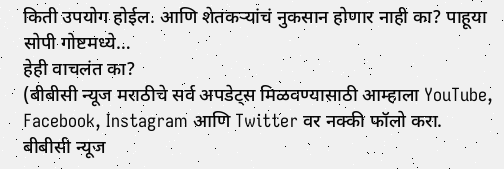किती उपयोग होईल. आणि शेतकऱ्यांचं नुकसान होणार नाही का? पाहूया सोपी गोष्टमध्ये…
हेही वाचलंत का?
(बीबीसी न्यूज मराठीचे सर्व अपडेट्स मिळवण्यासाठी आम्हाला YouTube, Facebook, Instagram आणि Twitter वर नक्की फॉलो करा.
बीबीसी न्यूज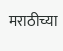मराठीच्या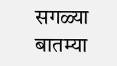सगळ्या बातम्या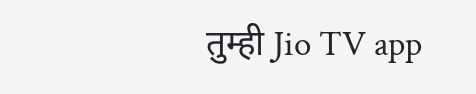तुम्ही Jio TV app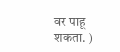वर पाहू शकता. )